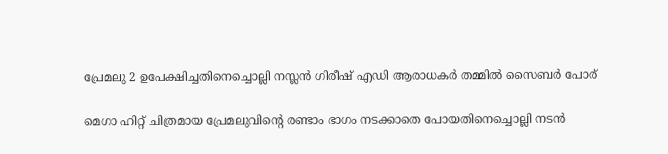പ്രേമലു 2 ഉപേക്ഷിച്ചതിനെച്ചൊല്ലി നസ്ലൻ ഗിരീഷ് എഡി ആരാധകർ തമ്മിൽ സൈബർ പോര്

മെഗാ ഹിറ്റ് ചിത്രമായ പ്രേമലുവിന്റെ രണ്ടാം ഭാഗം നടക്കാതെ പോയതിനെച്ചൊല്ലി നടൻ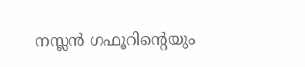നസ്ലൻ ഗഫൂറിന്റെയും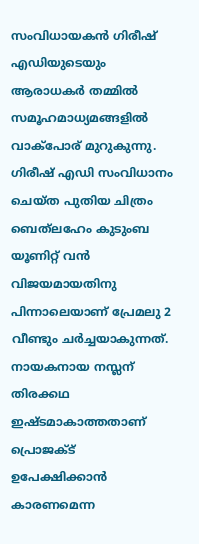സംവിധായകൻ ഗിരീഷ് എഡിയുടെയും ആരാധകർ തമ്മിൽ സമൂഹമാധ്യമങ്ങളിൽ വാക്പോര് മുറുകുന്നു. ഗിരീഷ് എഡി സംവിധാനം ചെയ്ത പുതിയ ചിത്രം ബെത്‌ലഹേം കുടുംബ യൂണിറ്റ് വൻ വിജയമായതിനു പിന്നാലെയാണ് പ്രേമലു 2 വീണ്ടും ചർച്ചയാകുന്നത്. നായകനായ നസ്ലന് തിരക്കഥ ഇഷ്ടമാകാത്തതാണ് പ്രൊജക്ട് ഉപേക്ഷിക്കാൻ കാരണമെന്ന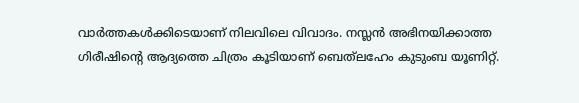വാർത്തകൾക്കിടെയാണ് നിലവിലെ വിവാദം. നസ്ലൻ അഭിനയിക്കാത്ത ഗിരീഷിന്റെ ആദ്യത്തെ ചിത്രം കൂടിയാണ് ബെത്‌ലഹേം കുടുംബ യൂണിറ്റ്.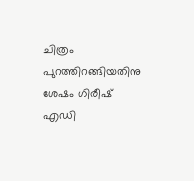ചിത്രം പുറത്തിറങ്ങിയതിനു ശേഷം ഗിരീഷ് എഡി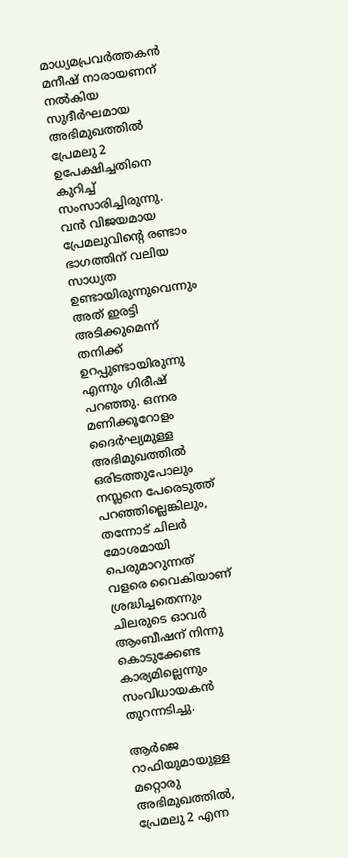മാധ്യമപ്രവർത്തകൻ മനീഷ് നാരായണന് നൽകിയ സുദീർഘമായ അഭിമുഖത്തിൽ പ്രേമലു 2 ഉപേക്ഷിച്ചതിനെ കുറിച്ച് സംസാരിച്ചിരുന്നു. വൻ വിജയമായ പ്രേമലുവിന്റെ രണ്ടാം ഭാഗത്തിന് വലിയ സാധ്യത ഉണ്ടായിരുന്നുവെന്നും അത് ഇരട്ടി അടിക്കുമെന്ന് തനിക്ക് ഉറപ്പുണ്ടായിരുന്നു എന്നും ഗിരീഷ് പറഞ്ഞു. ഒന്നര മണിക്കൂറോളം ദൈർഘ്യമുള്ള അഭിമുഖത്തിൽ ഒരിടത്തുപോലും നസ്ലനെ പേരെടുത്ത് പറഞ്ഞില്ലെങ്കിലും, തന്നോട് ചിലർ മോശമായി പെരുമാറുന്നത് വളരെ വൈകിയാണ് ശ്രദ്ധിച്ചതെന്നും ചിലരുടെ ഓവർ ആംബീഷന് നിന്നു കൊടുക്കേണ്ട കാര്യമില്ലെന്നും സംവിധായകൻ തുറന്നടിച്ചു.

ആർജെ റാഫിയുമായുള്ള മറ്റൊരു അഭിമുഖത്തിൽ, പ്രേമലു 2 എന്ന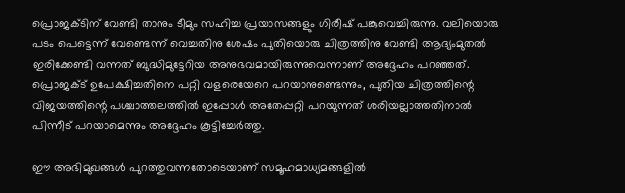പ്രൊജക്ടിന് വേണ്ടി താനും ടീമും സഹിച്ച പ്രയാസങ്ങളും ഗിരീഷ് പങ്കുവെച്ചിരുന്നു. വലിയൊരു പടം പെട്ടെന്ന് വേണ്ടെന്ന് വെച്ചതിനു ശേഷം പുതിയൊരു ചിത്രത്തിനു വേണ്ടി ആദ്യംമുതൽ ഇരിക്കേണ്ടി വന്നത് ബുദ്ധിമുട്ടേറിയ അനുഭവമായിരുന്നുവെന്നാണ് അദ്ദേഹം പറഞ്ഞത്. പ്രൊജക്ട് ഉപേക്ഷിച്ചതിനെ പറ്റി വളരെയേറെ പറയാനുണ്ടെന്നും, പുതിയ ചിത്രത്തിന്റെ വിജയത്തിന്റെ പശ്ചാത്തലത്തിൽ ഇപ്പോൾ അതേപ്പറ്റി പറയുന്നത് ശരിയല്ലാത്തതിനാൽ പിന്നീട് പറയാമെന്നും അദ്ദേഹം കൂട്ടിച്ചേർത്തു.

ഈ അഭിമുഖങ്ങൾ പുറത്തുവന്നതോടെയാണ് സമൂഹമാധ്യമങ്ങളിൽ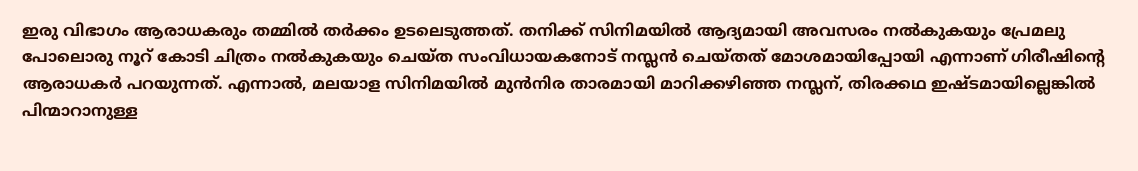ഇരു വിഭാഗം ആരാധകരും തമ്മിൽ തർക്കം ഉടലെടുത്തത്. തനിക്ക് സിനിമയിൽ ആദ്യമായി അവസരം നൽകുകയും പ്രേമലു പോലൊരു നൂറ് കോടി ചിത്രം നൽകുകയും ചെയ്ത സംവിധായകനോട് നസ്ലൻ ചെയ്തത് മോശമായിപ്പോയി എന്നാണ് ഗിരീഷിന്റെ ആരാധകർ പറയുന്നത്. എന്നാൽ, മലയാള സിനിമയിൽ മുൻനിര താരമായി മാറിക്കഴിഞ്ഞ നസ്ലന്, തിരക്കഥ ഇഷ്ടമായില്ലെങ്കിൽ പിന്മാറാനുള്ള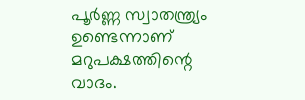പൂർണ്ണ സ്വാതന്ത്ര്യം ഉണ്ടെന്നാണ് മറുപക്ഷത്തിന്റെ വാദം.